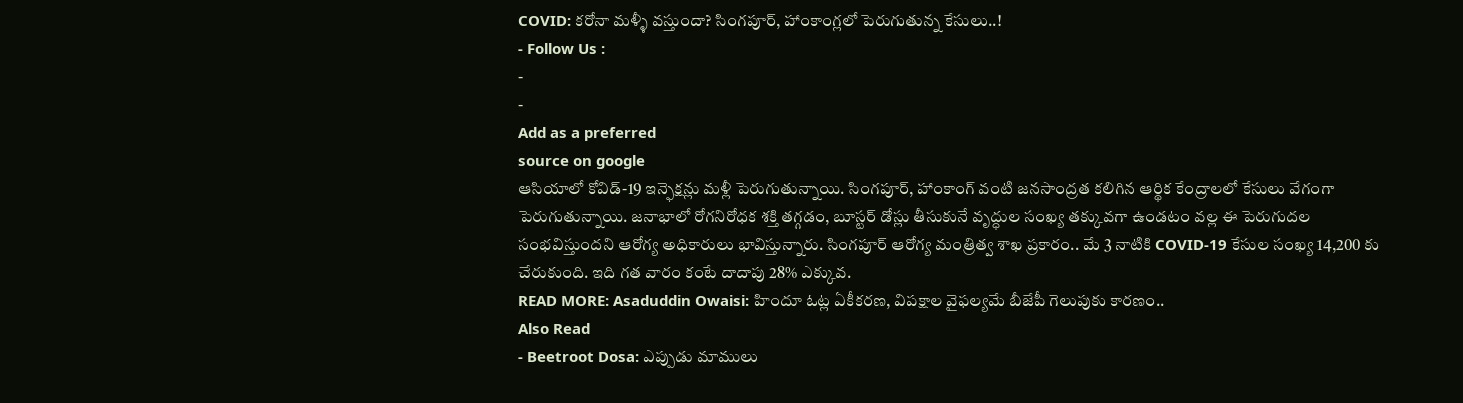COVID: కరోనా మళ్ళీ వస్తుందా? సింగపూర్, హాంకాంగ్లలో పెరుగుతున్న కేసులు..!
- Follow Us :
-
-
Add as a preferred
source on google
ఆసియాలో కోవిడ్-19 ఇన్ఫెక్షన్లు మళ్లీ పెరుగుతున్నాయి. సింగపూర్, హాంకాంగ్ వంటి జనసాంద్రత కలిగిన ఆర్థిక కేంద్రాలలో కేసులు వేగంగా పెరుగుతున్నాయి. జనాభాలో రోగనిరోధక శక్తి తగ్గడం, బూస్టర్ డోస్లు తీసుకునే వృద్ధుల సంఖ్య తక్కువగా ఉండటం వల్ల ఈ పెరుగుదల సంభవిస్తుందని ఆరోగ్య అధికారులు భావిస్తున్నారు. సింగపూర్ ఆరోగ్య మంత్రిత్వ శాఖ ప్రకారం.. మే 3 నాటికి COVID-19 కేసుల సంఖ్య 14,200 కు చేరుకుంది. ఇది గత వారం కంటే దాదాపు 28% ఎక్కువ.
READ MORE: Asaduddin Owaisi: హిందూ ఓట్ల ఏకీకరణ, విపక్షాల వైఫల్యమే బీజేపీ గెలుపుకు కారణం..
Also Read
- Beetroot Dosa: ఎప్పుడు మాములు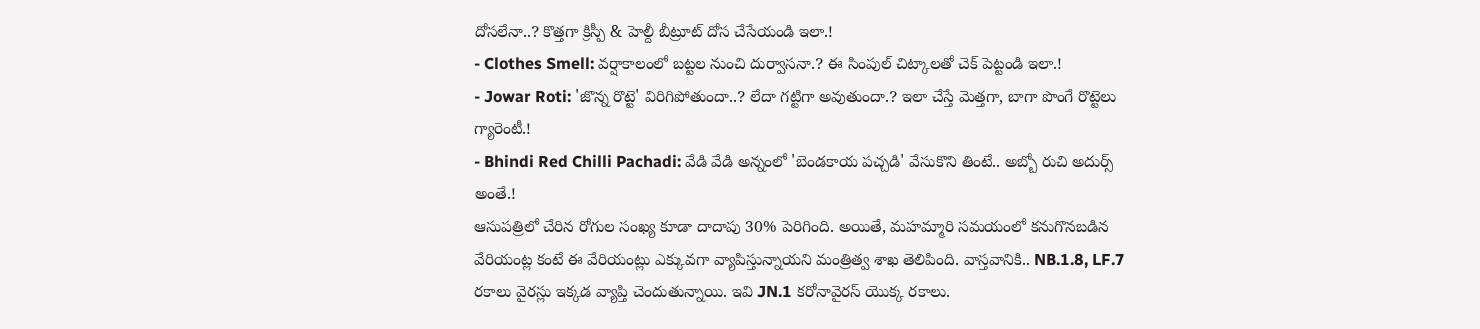దోసలేనా..? కొత్తగా క్రిస్పీ & హెల్దీ బీట్రూట్ దోస చేసేయండి ఇలా.!
- Clothes Smell: వర్షాకాలంలో బట్టల నుంచి దుర్వాసనా.? ఈ సింపుల్ చిట్కాలతో చెక్ పెట్టండి ఇలా.!
- Jowar Roti: 'జొన్న రొట్టె' విరిగిపోతుందా..? లేదా గట్టిగా అవుతుందా.? ఇలా చేస్తే మెత్తగా, బాగా పొంగే రొట్టెలు గ్యారెంటీ.!
- Bhindi Red Chilli Pachadi: వేడి వేడి అన్నంలో 'బెండకాయ పచ్చడి' వేసుకొని తింటే.. అబ్బో రుచి అదుర్స్ అంతే.!
ఆసుపత్రిలో చేరిన రోగుల సంఖ్య కూడా దాదాపు 30% పెరిగింది. అయితే, మహమ్మారి సమయంలో కనుగొనబడిన వేరియంట్ల కంటే ఈ వేరియంట్లు ఎక్కువగా వ్యాపిస్తున్నాయని మంత్రిత్వ శాఖ తెలిపింది. వాస్తవానికి.. NB.1.8, LF.7 రకాలు వైరస్లు ఇక్కడ వ్యాప్తి చెందుతున్నాయి. ఇవి JN.1 కరోనావైరస్ యొక్క రకాలు.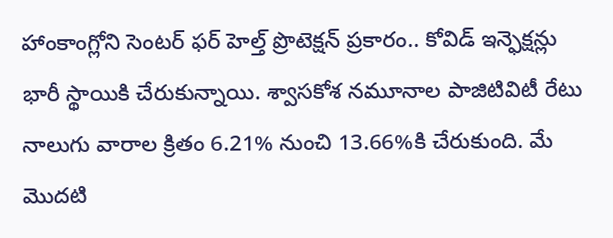హాంకాంగ్లోని సెంటర్ ఫర్ హెల్త్ ప్రొటెక్షన్ ప్రకారం.. కోవిడ్ ఇన్ఫెక్షన్లు భారీ స్థాయికి చేరుకున్నాయి. శ్వాసకోశ నమూనాల పాజిటివిటీ రేటు నాలుగు వారాల క్రితం 6.21% నుంచి 13.66%కి చేరుకుంది. మే మొదటి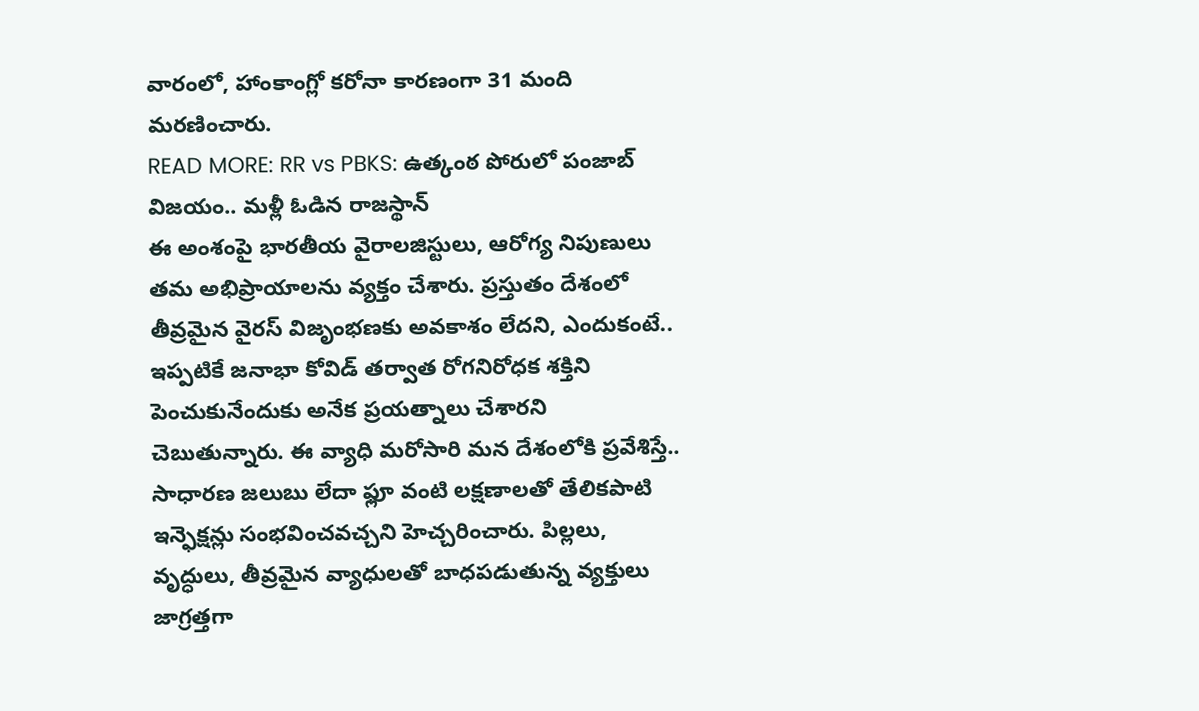వారంలో, హాంకాంగ్లో కరోనా కారణంగా 31 మంది మరణించారు.
READ MORE: RR vs PBKS: ఉత్కంఠ పోరులో పంజాబ్ విజయం.. మళ్లీ ఓడిన రాజస్థాన్
ఈ అంశంపై భారతీయ వైరాలజిస్టులు, ఆరోగ్య నిపుణులు తమ అభిప్రాయాలను వ్యక్తం చేశారు. ప్రస్తుతం దేశంలో తీవ్రమైన వైరస్ విజృంభణకు అవకాశం లేదని, ఎందుకంటే.. ఇప్పటికే జనాభా కోవిడ్ తర్వాత రోగనిరోధక శక్తిని పెంచుకునేందుకు అనేక ప్రయత్నాలు చేశారని చెబుతున్నారు. ఈ వ్యాధి మరోసారి మన దేశంలోకి ప్రవేశిస్తే.. సాధారణ జలుబు లేదా ఫ్లూ వంటి లక్షణాలతో తేలికపాటి ఇన్ఫెక్షన్లు సంభవించవచ్చని హెచ్చరించారు. పిల్లలు, వృద్ధులు, తీవ్రమైన వ్యాధులతో బాధపడుతున్న వ్యక్తులు జాగ్రత్తగా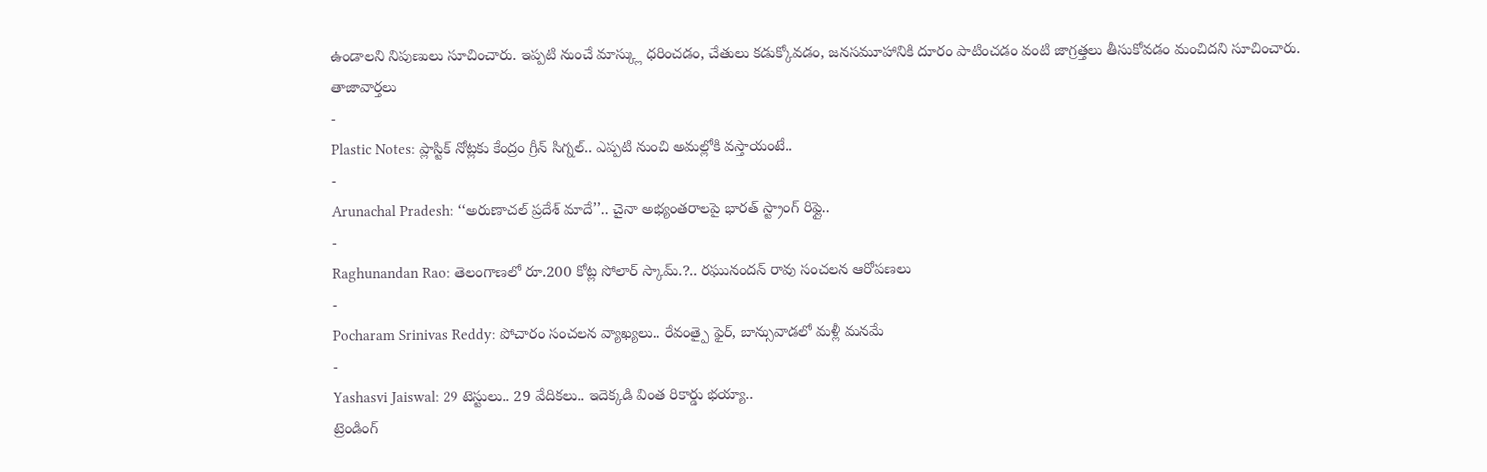ఉండాలని నిపుణులు సూచించారు. ఇప్పటి నుంచే మాస్క్లు ధరించడం, చేతులు కడుక్కోవడం, జనసమూహానికి దూరం పాటించడం వంటి జాగ్రత్తలు తీసుకోవడం మంచిదని సూచించారు.
తాజావార్తలు
-
Plastic Notes: ప్లాస్టిక్ నోట్లకు కేంద్రం గ్రీన్ సిగ్నల్.. ఎప్పటి నుంచి అమల్లోకి వస్తాయంటే..
-
Arunachal Pradesh: ‘‘అరుణాచల్ ప్రదేశ్ మాదే’’.. చైనా అభ్యంతరాలపై భారత్ స్ట్రాంగ్ రిఫ్లై..
-
Raghunandan Rao: తెలంగాణలో రూ.200 కోట్ల సోలార్ స్కామ్.?.. రఘునందన్ రావు సంచలన ఆరోపణలు
-
Pocharam Srinivas Reddy: పోచారం సంచలన వ్యాఖ్యలు.. రేవంత్పై ఫైర్, బాన్సువాడలో మళ్లీ మనమే
-
Yashasvi Jaiswal: 29 టెస్టులు.. 29 వేదికలు.. ఇదెక్కడి వింత రికార్డు భయ్యా..
ట్రెండింగ్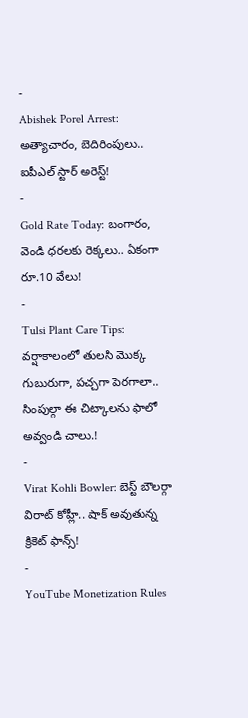-
Abishek Porel Arrest: అత్యాచారం, బెదిరింపులు.. ఐపీఎల్ స్టార్ అరెస్ట్!
-
Gold Rate Today: బంగారం, వెండి ధరలకు రెక్కలు.. ఏకంగా రూ.10 వేలు!
-
Tulsi Plant Care Tips: వర్షాకాలంలో తులసి మొక్క గుబురుగా, పచ్చగా పెరగాలా.. సింపుల్గా ఈ చిట్కాలను ఫాలో అవ్వండి చాలు.!
-
Virat Kohli Bowler: బెస్ట్ బౌలర్గా విరాట్ కోహ్లీ.. షాక్ అవుతున్న క్రికెట్ ఫాన్స్!
-
YouTube Monetization Rules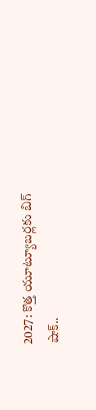2027: కొత్త యూట్యూబర్లకు బిగ్ షాక్..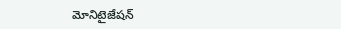మోనిటైజేషన్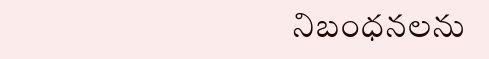నిబంధనలను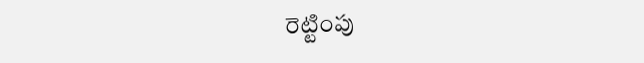రెట్టింపు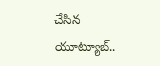చేసిన యూట్యూబ్..